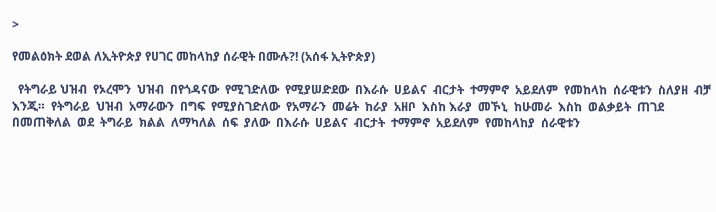>

የመልዕክት ደወል ለኢትዮጵያ የሀገር መከላከያ ሰራዊት በሙሉ?! (አሰፋ ኢትዮጵያ)

  የትግራይ ህዝብ  የኦረሞን  ህዝብ  በየጎዳናው  የሚገድለው  የሚያሠድደው  በእራሱ  ሀይልና  ብርታት  ተማምኖ  አይደለም  የመከላከ  ሰራዊቱን  ስለያዘ  ብቻ  እንጂ።  የትግራይ  ህዝብ  አማራውን  በግፍ  የሚያስገድለው  የአማራን  መሬት  ከራያ  አዘቦ  እስከ እራያ  መኾኒ  ከሁመራ  እስከ  ወልቃይት  ጠገደ  በመጠቅለል  ወደ  ትግራይ  ክልል  ለማካለል  ሰፍ  ያለው  በእራሱ  ሀይልና  ብርታት  ተማምኖ  አይደለም  የመከላከያ  ሰራዊቱን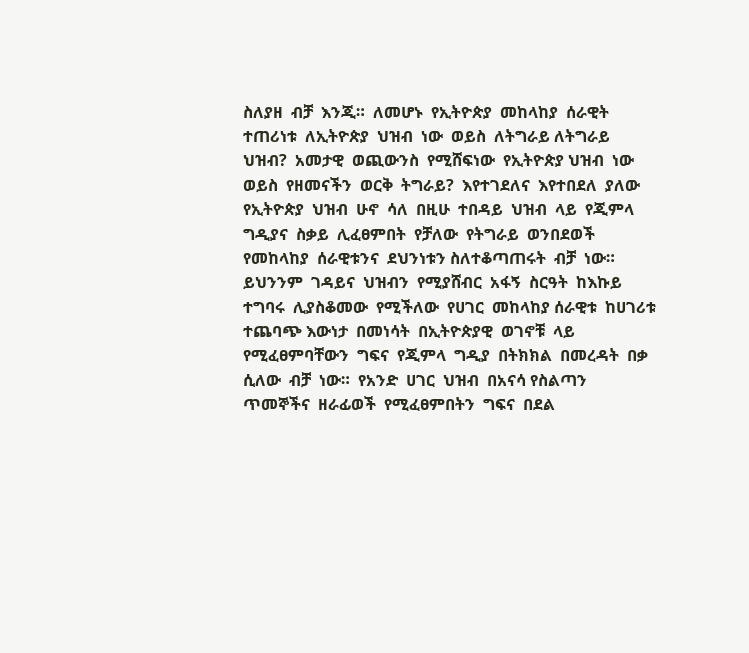ስለያዘ  ብቻ  እንጂ።  ለመሆኑ  የኢትዮጵያ  መከላከያ  ሰራዊት  ተጠሪነቱ  ለኢትዮጵያ  ህዝብ  ነው  ወይስ  ለትግራይ ለትግራይ  ህዝብ?  አመታዊ  ወጪውንስ  የሚሸፍነው  የኢትዮጵያ ህዝብ  ነው  ወይስ  የዘመናችን  ወርቅ  ትግራይ?  እየተገደለና  እየተበደለ  ያለው  የኢትዮጵያ  ህዝብ  ሁኖ  ሳለ  በዚሁ  ተበዳይ  ህዝብ  ላይ  የጂምላ  ግዲያና  ስቃይ  ሊፈፀምበት  የቻለው  የትግራይ  ወንበደወች  የመከላከያ  ሰራዊቱንና  ደህንነቱን ስለተቆጣጠሩት  ብቻ  ነው።  ይህንንም  ገዳይና  ህዝብን  የሚያሸብር  አፋኝ  ስርዓት  ከእኩይ  ተግባሩ  ሊያስቆመው  የሚችለው  የሀገር  መከላከያ ሰራዊቱ  ከሀገሪቱ  ተጨባጭ እውነታ  በመነሳት  በኢትዮጵያዊ  ወገኖቹ  ላይ  የሚፈፀምባቸውን  ግፍና  የጂምላ  ግዲያ  በትክክል  በመረዳት  በቃ  ሲለው  ብቻ  ነው።  የአንድ  ሀገር  ህዝብ  በአናሳ የስልጣን  ጥመኞችና  ዘራፊወች  የሚፈፀምበትን  ግፍና  በደል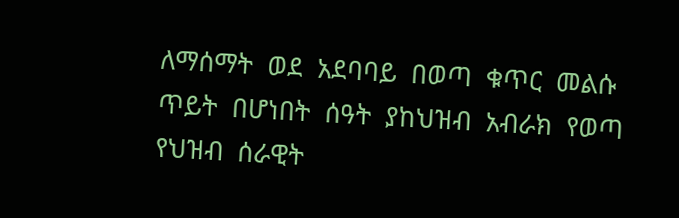ለማሰማት  ወደ  አደባባይ  በወጣ  ቁጥር  መልሱ  ጥይት  በሆነበት  ሰዓት  ያከህዝብ  አብራክ  የወጣ  የህዝብ  ሰራዊት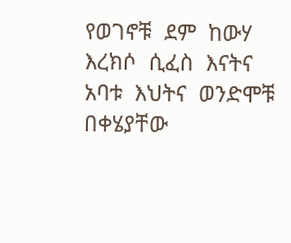የወገኖቹ  ደም  ከውሃ  እረክሶ  ሲፈስ  እናትና  አባቱ  እህትና  ወንድሞቹ  በቀሄያቸው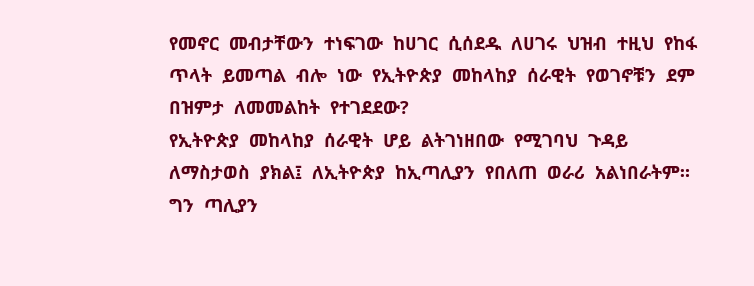የመኖር  መብታቸውን  ተነፍገው  ከሀገር  ሲሰደዱ  ለሀገሩ  ህዝብ  ተዚህ  የከፋ  ጥላት  ይመጣል  ብሎ  ነው  የኢትዮጵያ  መከላከያ  ሰራዊት  የወገኖቹን  ደም  በዝምታ  ለመመልከት  የተገደደው?
የኢትዮጵያ  መከላከያ  ሰራዊት  ሆይ  ልትገነዘበው  የሚገባህ  ጉዳይ  ለማስታወስ  ያክል፤  ለኢትዮጵያ  ከኢጣሊያን  የበለጠ  ወራሪ  አልነበራትም።  ግን  ጣሊያን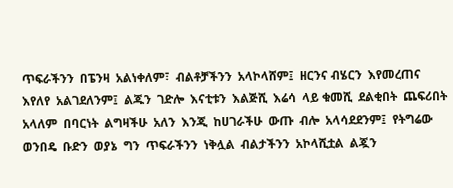ጥፍራችንን  በፔንዛ  አልነቀለም፣  ብልቶቻችንን  አላኮላሸም፤  ዘርንና ብሄርን  እየመረጠና  እየለየ  አልገደለንም፤  ልጁን  ገድሎ  እናቲቱን  እልጅሺ  እሬሳ  ላይ ቁመሺ  ደልቂበት  ጨፍሪበት  አላለም  በባርነት  ልግዛችሁ  አለን  እንጂ  ከሀገራችሁ  ውጡ  ብሎ  አላሳደደንም፤  የትግሬው  ወንበዴ  ቡድን  ወያኔ  ግን  ጥፍራችንን  ነቅሏል  ብልታችንን  አኮላሺቷል  ልጇን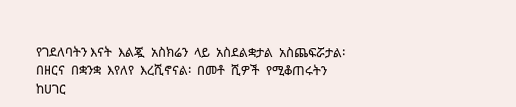የገደለባትን እናት  እልጇ  አስክሬን  ላይ  አስደልቋታል  አስጨፍሯታል፡  በዘርና  በቋንቋ  እየለየ  እረሺኖናል፡  በመቶ  ሺዎች  የሚቆጠሩትን  ከሀገር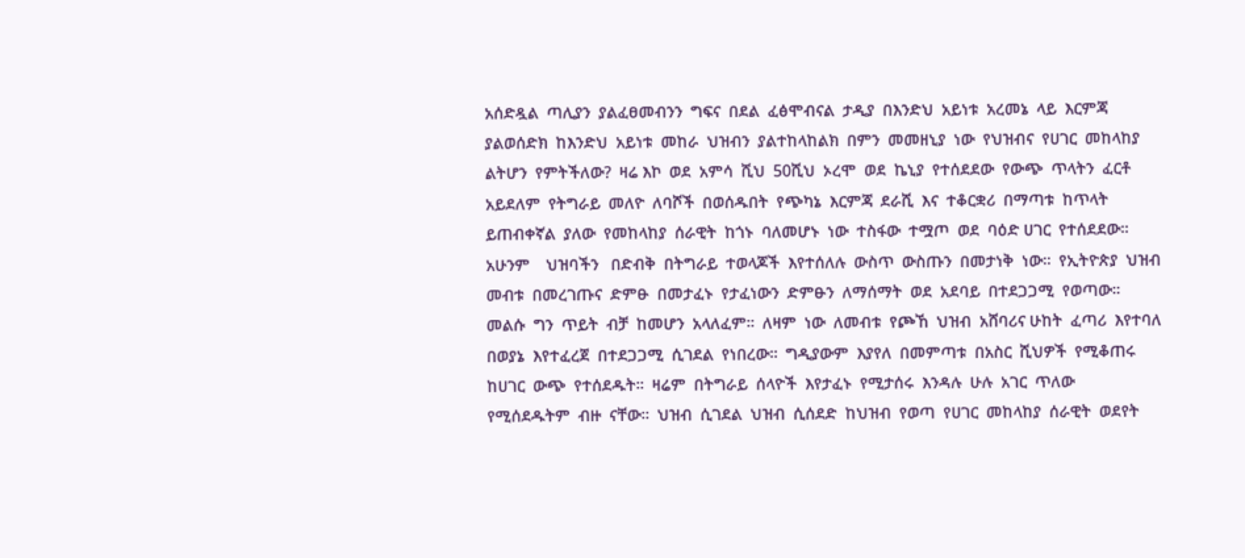አሰድዷል  ጣሊያን  ያልፈፀመብንን  ግፍና  በደል  ፈፅሞብናል  ታዲያ  በእንድህ  አይነቱ  አረመኔ  ላይ  እርምጃ ያልወሰድክ  ከእንድህ  አይነቱ  መከራ  ህዝብን  ያልተከላከልክ  በምን  መመዘኒያ  ነው  የህዝብና  የሀገር  መከላከያ  ልትሆን  የምትችለው?  ዛሬ እኮ  ወደ  አምሳ  ሺህ  50ሺህ  ኦረሞ  ወደ  ኬኒያ  የተሰደደው  የውጭ  ጥላትን  ፈርቶ  አይደለም  የትግራይ  መለዮ  ለባሾች  በወሰዱበት  የጭካኔ  እርምጃ  ደራሺ  እና  ተቆርቋሪ  በማጣቱ  ከጥላት  ይጠብቀኛል  ያለው  የመከላከያ  ሰራዊት  ከጎኑ  ባለመሆኑ  ነው  ተስፋው  ተሟጦ  ወደ  ባዕድ ሀገር  የተሰደደው።  አሁንም    ህዝባችን   በድብቅ  በትግራይ  ተወላጆች  እየተሰለሉ  ውስጥ  ውስጡን  በመታነቅ  ነው።  የኢትዮጵያ  ህዝብ  መብቱ  በመረገጡና  ድምፁ  በመታፈኑ  የታፈነውን  ድምፁን  ለማሰማት  ወደ  አደባይ  በተደጋጋሚ  የወጣው።  መልሱ  ግን  ጥይት  ብቻ  ከመሆን  አላለፈም።  ለዛም  ነው  ለመብቱ  የጮኸ  ህዝብ  አሸባሪና ሁከት  ፈጣሪ  እየተባለ  በወያኔ  እየተፈረጀ  በተደጋጋሚ  ሲገደል  የነበረው።  ግዲያውም  እያየለ  በመምጣቱ  በአስር  ሺህዎች  የሚቆጠሩ  ከሀገር  ውጭ  የተሰደዱት።  ዛሬም  በትግራይ  ሰላዮች  እየታፈኑ  የሚታሰሩ  እንዳሉ  ሁሉ  አገር  ጥለው  የሚሰደዱትም  ብዙ  ናቸው።  ህዝብ  ሲገደል  ህዝብ  ሲሰደድ  ከህዝብ  የወጣ  የሀገር  መከላከያ  ሰራዊት  ወደየት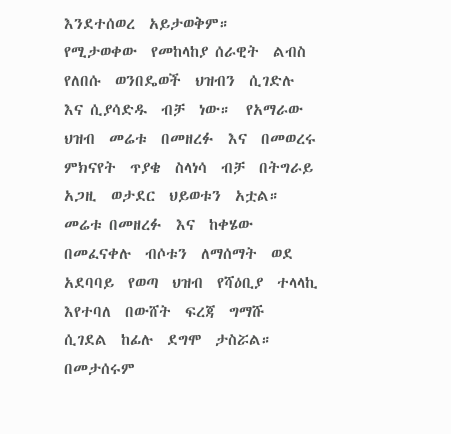እንደተሰወረ  አይታወቅም።    የሚታወቀው  የመከላከያ ሰራዊት  ልብስ  የለበሱ  ወንበዴወች  ህዝብን  ሲገድሉ  እና ሲያሳድዱ  ብቻ  ነው።  የአማራው ህዝብ  መሬቱ  በመዘረፉ  እና  በመወረሩ  ምክናየት  ጥያቄ  ስላነሳ  ብቻ  በትግራይ  አጋዚ  ወታደር  ህይወቱን  አቷል።  መሬቱ በመዘረፉ  እና  ከቀሄው  በመፈናቀሉ  ብሶቱን  ለማሰማት  ወደ  አደባባይ  የወጣ  ህዝብ  የሻዕቢያ  ተላላኪ  እየተባለ  በውሸት  ፍረጃ  ግማሹ  ሲገደል  ከፊሉ  ደግሞ  ታስሯል።  በመታሰሩም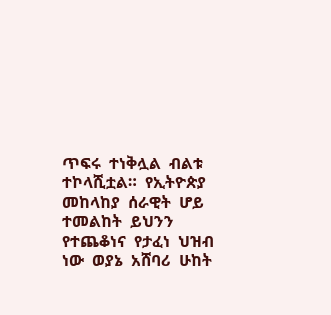ጥፍሩ  ተነቅሏል  ብልቱ  ተኮላሺቷል።  የኢትዮጵያ  መከላከያ  ሰራዊት  ሆይ  ተመልከት  ይህንን  የተጨቆነና  የታፈነ  ህዝብ  ነው  ወያኔ  አሸባሪ  ሁከት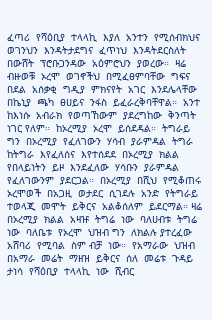ፈጣሪ  የሻዕቢያ  ተላላኪ  እያለ  አንተን  የሚሰብክህና  ወገንህን  እንዳትታደግና  ፈጥነህ  እንዳትደርስለት  በውሸት  ፕሮቡጋንዳው  አዕምሮህን  ያወረው።  ዛሬ  ብዙወቹ  ኦረሞ  ወገኖችህ  በሚፈፀምባቸው  ግፍና  በደል  አሰቃቂ  ግዲያ  ምክናየት  አገር  እንደሌላቸው  በኬኒያ  ጫካ  ፀሀይና  ንፋስ  ይፈራረቅባቸዋል።  አንተ  ከእነሱ  አብራክ  የወጣኸውም  ያደረግከው  ቅንጣት  ነገር የለም።  ከኦረሚያ  ኦረሞ  ይሰደዳል።  ትግራይ ግን  በኦረሚያ  የፈለገውን  ሃሳብ  ያራምዳል  ትግራ  ከትግራ  እየፈለሰና  እየተሰደደ  በኦረሚያ  ክልል  የበላይነትን  ይዞ  እንደፈለው  ሃሳቡን  ያራምዳል  የፈለገውንም  ያደርጋል።  በኦረሚያ  በሺህ  የሚቆጠሩ  ኦረሞወች  በአጋዚ  ወታደር  ሲገደሉ  አንድ  የትግራይ  ተወላጂ  መሞት  ይቅርና  አልቆሰለም  ይደርማል። ዛሬ  በኦረሚያ  ክልል  አዛዡ  ትግሬ  ነው  ባለሀብቱ  ትግሬ  ነው  ባለቤቱ  የኦረሞ  ህዝብ ግን  ለክልሉ ያተረፈው  አሸባሪ  የሚባል  ስም ብቻ  ነው።  የአማራው  ህዝብ  በአማራ  መሬት  ማዘዝ  ይቅርና  ሰለ  መሬቱ  ጉዳይ  ታነሳ  የሻዕቢያ  ተላላኪ  ነው  ሺብር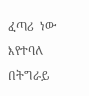ፈጣሪ  ነው  እየተባለ  በትግራይ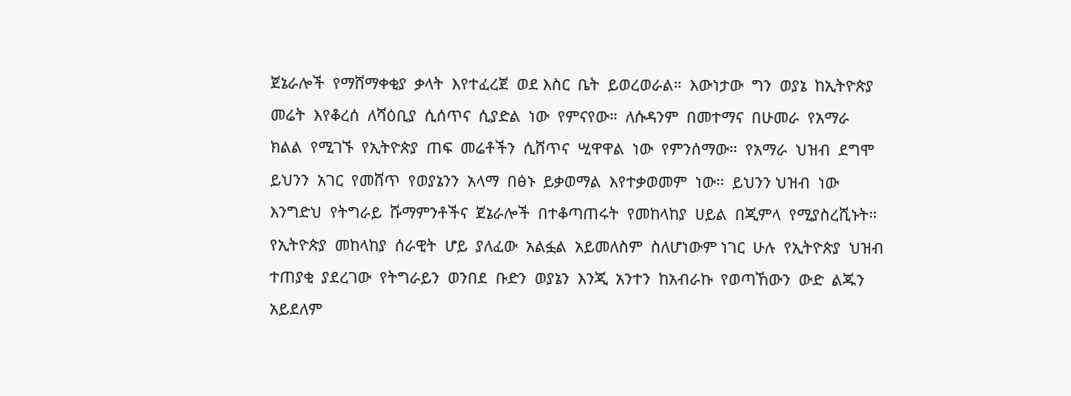ጀኔራሎች  የማሸማቀቂያ  ቃላት  እየተፈረጀ  ወደ እስር  ቤት  ይወረወራል።  እውነታው  ግን  ወያኔ  ከኢትዮጵያ  መሬት  እየቆረሰ  ለሻዕቢያ  ሲሰጥና  ሲያድል  ነው  የምናየው።  ለሱዳንም  በመተማና  በሁመራ  የአማራ  ክልል  የሚገኙ  የኢትዮጵያ  ጠፍ  መሬቶችን  ሲሸጥና  ሢዋዋል  ነው  የምንሰማው።  የአማራ  ህዝብ  ደግሞ  ይህንን  አገር  የመሸጥ  የወያኔንን  አላማ  በፅኑ  ይቃወማል  እየተቃወመም  ነው።  ይህንን ህዝብ  ነው እንግድህ  የትግራይ  ሹማምንቶችና  ጀኔራሎች  በተቆጣጠሩት  የመከላከያ  ሀይል  በጂምላ  የሚያስረሺኑት።  የኢትዮጵያ  መከላከያ  ሰራዊት  ሆይ  ያለፈው  አልፏል  አይመለስም  ስለሆነውም ነገር  ሁሉ  የኢትዮጵያ  ህዝብ  ተጠያቂ  ያደረገው  የትግራይን  ወንበደ  ቡድን  ወያኔን  እንጂ  አንተን  ከአብራኩ  የወጣኸውን  ውድ  ልጁን  አይደለም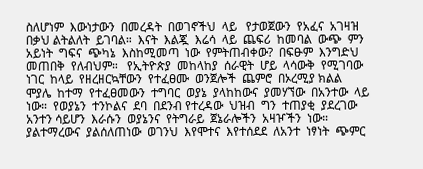ስለሆነም  እውነታውን  በመረዳት  በወገኖችህ  ላይ   የታወጀውን  የአፈና  አገዛዝ  በቃህ ልትልለት  ይገባል።  እናት  እልጇ  እሬሳ  ላይ  ጨፍሪ  ከመባል  ውጭ  ምን  አይነት  ግፍና  ጭካኔ  እስከሚመጣ  ነው  የምትጠብቀው?  በፍፁም  እንግድህ  መጠበቅ  የለብህም።   የኢትዮጵያ  መከላከያ  ሰራዊት  ሆይ  ላሳውቅ  የሚገባው  ነገር  ከላይ  የዘረዘርኳቸውን  የተፈፀሙ  ወንጀሎች  ጨምሮ  በኦረሚያ ክልል  ሞያሌ  ከተማ  የተፈፀመውን  ተግባር  ወያኔ  ያላከከውና  ያመሃኘው  በአንተው  ላይ  ነው።  የወያኔን  ተንኮልና  ደባ  በደንብ የተረዳው  ህዝብ  ግን  ተጠያቂ  ያደረገው  አንተን ሳይሆን  እራሱን  ወያኔንና  የትግራይ  ጀኔራሎችን  አዛዦችን  ነው።  ያልተማረውና  ያልሰለጠነው  ወገንህ  እየሞተና  እየተሰደደ  ለአንተ  ነፃነት  ጭምር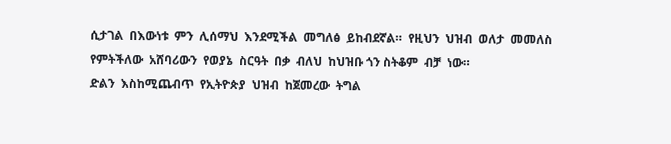ሲታገል  በእውነቱ  ምን  ሊሰማህ  እንደሚችል  መግለፅ  ይከብደኛል።  የዚህን  ህዝብ  ወለታ  መመለስ  የምትችለው  አሸባሪውን  የወያኔ  ስርዓት  በቃ  ብለህ  ከህዝቡ ጎን ስትቆም  ብቻ  ነው።
ድልን  እስከሚጨብጥ  የኢትዮጵያ  ህዝብ  ከጀመረው  ትግል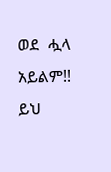ወደ  ሗላ  አይልም!!
ይህ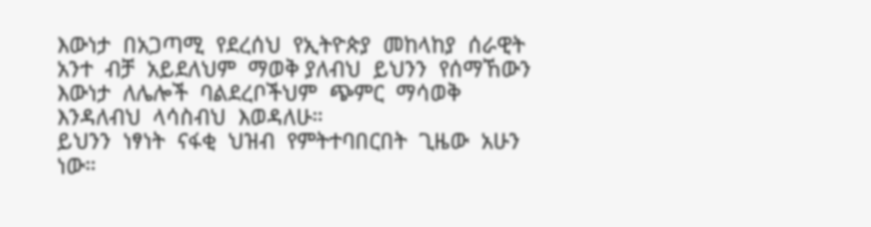እውነታ  በአጋጣሚ  የደረሰህ  የኢትዮጵያ  መከላከያ  ሰራዊት  አንተ  ብቻ  አይደለህም  ማወቅ ያለብህ  ይህንን  የሰማኸውን  እውነታ  ለሌሎች  ባልደረቦችህም  ጭምር  ማሳወቅ  እንዳለብህ  ላሳስብህ  እወዳለሁ።
ይህንን  ነፃነት  ናፋቂ  ህዝብ  የምትተባበርበት  ጊዜው  አሁን  ነው።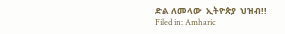ድል ለመላው  ኢትዮጵያ  ህዝብ!!
Filed in: Amharic